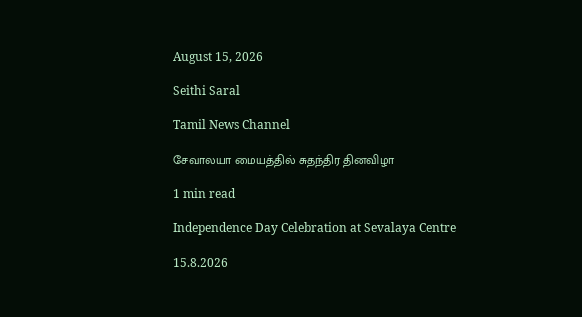August 15, 2026

Seithi Saral

Tamil News Channel

சேவாலயா மையத்தில் சுதந்திர தினவிழா

1 min read

Independence Day Celebration at Sevalaya Centre

15.8.2026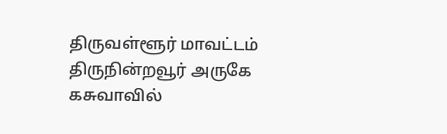திருவள்ளூர் மாவட்டம் திருநின்றவூர் அருகே கசுவாவில்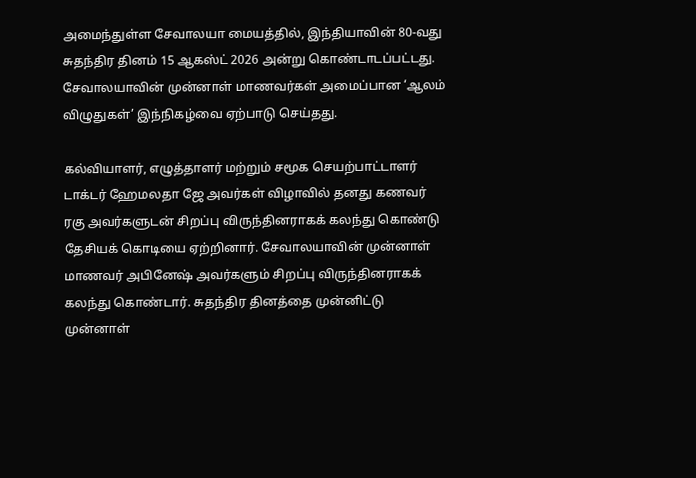அமைந்துள்ள சேவாலயா மையத்தில், இந்தியாவின் 80-வது சுதந்திர தினம் 15 ஆகஸ்ட் 2026 அன்று கொண்டாடப்பட்டது. சேவாலயாவின் முன்னாள் மாணவர்கள் அமைப்பான ‘ஆலம் விழுதுகள்’ இந்நிகழ்வை ஏற்பாடு செய்தது.

கல்வியாளர், எழுத்தாளர் மற்றும் சமூக செயற்பாட்டாளர் டாக்டர் ஹேமலதா ஜே அவர்கள் விழாவில் தனது கணவர் ரகு அவர்களுடன் சிறப்பு விருந்தினராகக் கலந்து கொண்டு தேசியக் கொடியை ஏற்றினார். சேவாலயாவின் முன்னாள் மாணவர் அபினேஷ் அவர்களும் சிறப்பு விருந்தினராகக் கலந்து கொண்டார். சுதந்திர தினத்தை முன்னிட்டு முன்னாள்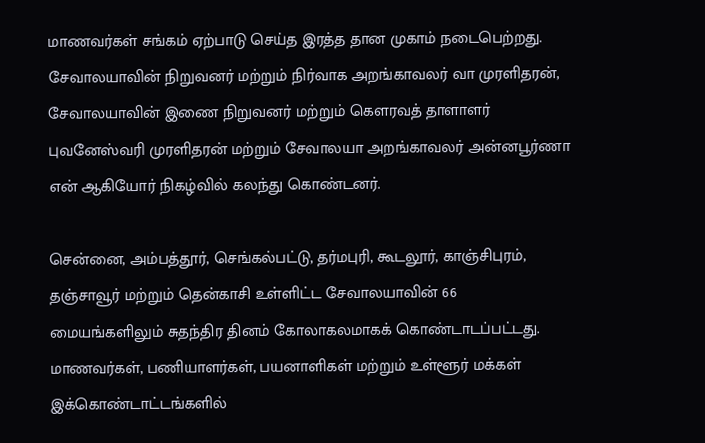மாணவர்கள் சங்கம் ஏற்பாடு செய்த இரத்த தான முகாம் நடைபெற்றது. சேவாலயாவின் நிறுவனர் மற்றும் நிர்வாக அறங்காவலர் வா முரளிதரன், சேவாலயாவின் இணை நிறுவனர் மற்றும் கௌரவத் தாளாளர் புவனேஸ்வரி முரளிதரன் மற்றும் சேவாலயா அறங்காவலர் அன்னபூர்ணா என் ஆகியோர் நிகழ்வில் கலந்து கொண்டனர்.

சென்னை, அம்பத்தூர், செங்கல்பட்டு, தர்மபுரி, கூடலூர், காஞ்சிபுரம், தஞ்சாவூர் மற்றும் தென்காசி உள்ளிட்ட சேவாலயாவின் 66 மையங்களிலும் சுதந்திர தினம் கோலாகலமாகக் கொண்டாடப்பட்டது. மாணவர்கள், பணியாளர்கள், பயனாளிகள் மற்றும் உள்ளூர் மக்கள் இக்கொண்டாட்டங்களில்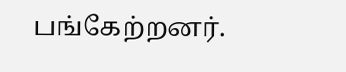பங்கேற்றனர்.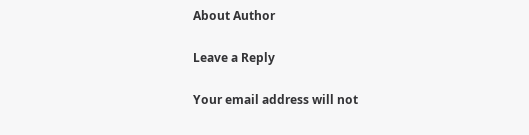About Author

Leave a Reply

Your email address will not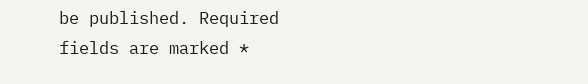be published. Required fields are marked *